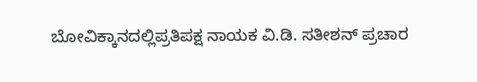ಬೋವಿಕ್ಕಾನದಲ್ಲಿಪ್ರತಿಪಕ್ಷ ನಾಯಕ ವಿ.ಡಿ. ಸತೀಶನ್ ಪ್ರಚಾರ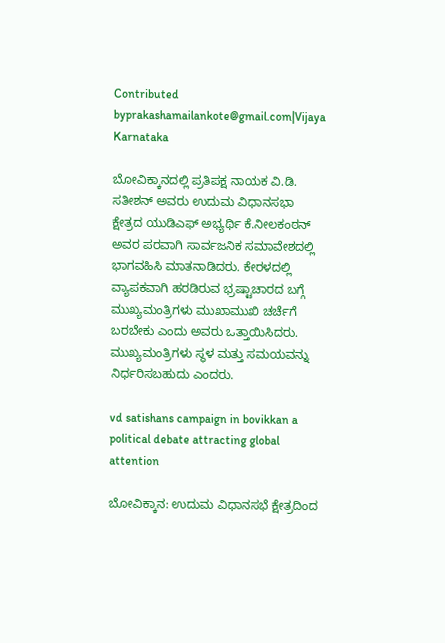Contributed byprakashamailankote@gmail.com|Vijaya Karnataka

ಬೋವಿಕ್ಕಾನದಲ್ಲಿ ಪ್ರತಿಪಕ್ಷ ನಾಯಕ ವಿ.ಡಿ. ಸತೀಶನ್ ಅವರು ಉದುಮ ವಿಧಾನಸಭಾ ಕ್ಷೇತ್ರದ ಯುಡಿಎಫ್ ಅಭ್ಯರ್ಥಿ ಕೆ.ನೀಲಕಂಠನ್ ಅವರ ಪರವಾಗಿ ಸಾರ್ವಜನಿಕ ಸಮಾವೇಶದಲ್ಲಿ ಭಾಗವಹಿಸಿ ಮಾತನಾಡಿದರು. ಕೇರಳದಲ್ಲಿ ವ್ಯಾಪಕವಾಗಿ ಹರಡಿರುವ ಭ್ರಷ್ಟಾಚಾರದ ಬಗ್ಗೆ ಮುಖ್ಯಮಂತ್ರಿಗಳು ಮುಖಾಮುಖಿ ಚರ್ಚೆಗೆ ಬರಬೇಕು ಎಂದು ಅವರು ಒತ್ತಾಯಿಸಿದರು. ಮುಖ್ಯಮಂತ್ರಿಗಳು ಸ್ಥಳ ಮತ್ತು ಸಮಯವನ್ನು ನಿರ್ಧರಿಸಬಹುದು ಎಂದರು.

vd satishans campaign in bovikkan a political debate attracting global attention

ಬೋವಿಕ್ಕಾನ: ಉದುಮ ವಿಧಾನಸಭೆ ಕ್ಷೇತ್ರದಿಂದ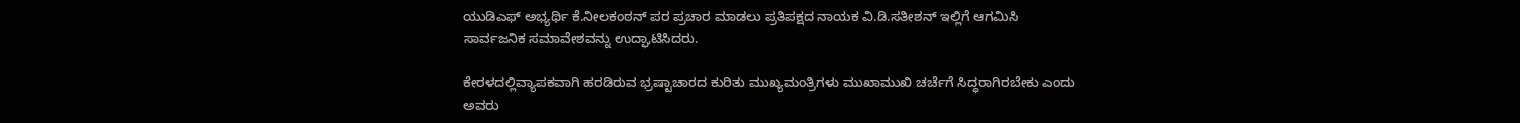ಯುಡಿಎಫ್ ಅಭ್ಯರ್ಥಿ ಕೆ.ನೀಲಕಂಠನ್ ಪರ ಪ್ರಚಾರ ಮಾಡಲು ಪ್ರತಿಪಕ್ಷದ ನಾಯಕ ವಿ.ಡಿ.ಸತೀಶನ್ ಇಲ್ಲಿಗೆ ಆಗಮಿಸಿ ಸಾರ್ವಜನಿಕ ಸಮಾವೇಶವನ್ನು ಉದ್ಘಾಟಿಸಿದರು.

ಕೇರಳದಲ್ಲಿವ್ಯಾಪಕವಾಗಿ ಹರಡಿರುವ ಭ್ರಷ್ಟಾಚಾರದ ಕುರಿತು ಮುಖ್ಯಮಂತ್ರಿಗಳು ಮುಖಾಮುಖಿ ಚರ್ಚೆಗೆ ಸಿದ್ಧರಾಗಿರಬೇಕು ಎಂದು ಅವರು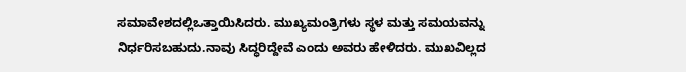ಸಮಾವೇಶದಲ್ಲಿಒತ್ತಾಯಿಸಿದರು. ಮುಖ್ಯಮಂತ್ರಿಗಳು ಸ್ಥಳ ಮತ್ತು ಸಮಯವನ್ನು ನಿರ್ಧರಿಸಬಹುದು.ನಾವು ಸಿದ್ಧರಿದ್ದೇವೆ ಎಂದು ಅವರು ಹೇಳಿದರು. ಮುಖವಿಲ್ಲದ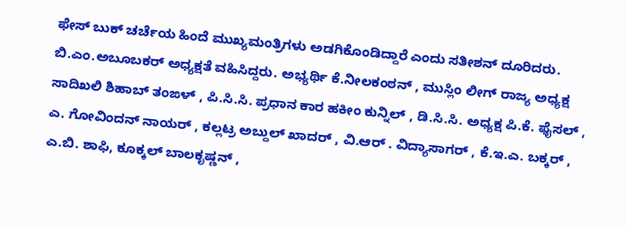ಫೇಸ್ ಬುಕ್ ಚರ್ಚೆಯ ಹಿಂದೆ ಮುಖ್ಯಮಂತ್ರಿಗಳು ಅಡಗಿಕೊಂಡಿದ್ದಾರೆ ಎಂದು ಸತೀಶನ್ ದೂರಿದರು. ಬಿ.ಎಂ.ಅಬೂಬಕರ್ ಅಧ್ಯಕ್ಷತೆ ವಹಿಸಿದ್ದರು. ಅಭ್ಯರ್ಥಿ ಕೆ.ನೀಲಕಂಠನ್ , ಮುಸ್ಲಿಂ ಲೀಗ್ ರಾಜ್ಯ ಅಧ್ಯಕ್ಷ ಸಾದಿಖಲಿ ಶಿಹಾಬ್ ತಂಙಳ್ , ಪಿ.ಸಿ.ಸಿ. ಪ್ರಧಾನ ಕಾರ ಹಕೀಂ ಕುನ್ನಿಲ್ , ಡಿ.ಸಿ.ಸಿ. ಅಧ್ಯಕ್ಷ ಪಿ.ಕೆ. ಫೈಸಲ್ , ಎ. ಗೋವಿಂದನ್ ನಾಯರ್ , ಕಲ್ಲಟ್ರ ಅಬ್ದುಲ್ ಖಾದರ್ , ವಿ.ಆರ್ . ವಿದ್ಯಾಸಾಗರ್ , ಕೆ.ಇ.ಎ. ಬಕ್ಕರ್ , ಎ.ಬಿ. ಶಾಫಿ, ಕೂಕ್ಕಲ್ ಬಾಲಕೃಷ್ಣನ್ ,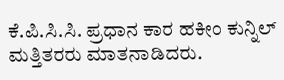ಕೆ.ಪಿ.ಸಿ.ಸಿ. ಪ್ರಧಾನ ಕಾರ ಹಕೀಂ ಕುನ್ನಿಲ್ ಮತ್ತಿತರರು ಮಾತನಾಡಿದರು.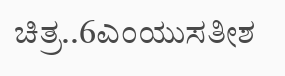ಚಿತ್ರ..6ಎಂಯುಸತೀಶ